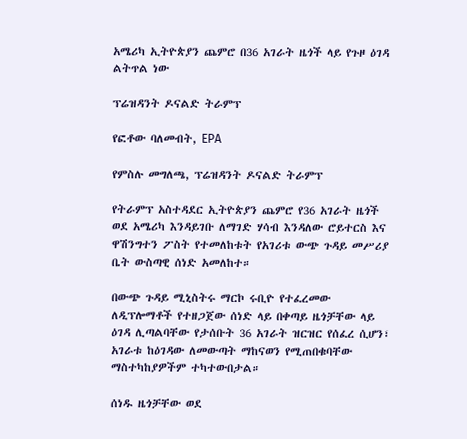አሜሪካ ኢትዮጵያን ጨምሮ በ36 አገራት ዜጎች ላይ የጉዞ ዕገዳ ልትጥል ነው

ፕሬዝዳንት ዶናልድ ትራምፕ

የፎቶው ባለመብት, EPA

የምስሉ መግለጫ, ፕሬዝዳንት ዶናልድ ትራምፕ

የትራምፕ አስተዳደር ኢትዮጵያን ጨምሮ የ36 አገራት ዜጎች ወደ አሜሪካ እንዳይገቡ ለማገድ ሃሳብ እንዳለው ሮይተርስ እና ዋሽንግተን ፖስት የተመለከቱት የአገሪቱ ውጭ ጉዳይ መሥሪያ ቤት ውስጣዊ ሰነድ አመለከተ።

በውጭ ጉዳይ ሚኒስትሩ ማርኮ ሩቢዮ የተፈረመው ለዲፕሎማቶች የተዘጋጀው ሰነድ ላይ በቀጣይ ዜጎቻቸው ላይ ዕገዳ ሊጣልባቸው የታሰቡት 36 አገራት ዝርዝር የሰፈረ ሲሆን፣ አገራቱ ከዕገዳው ለመውጣት ማከናወን የሚጠበቁባቸው ማስተካከያዎችም ተካተውበታል።

ሰነዱ ዜጎቻቸው ወደ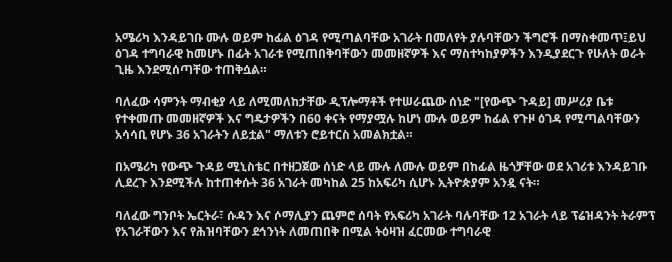አሜሪካ እንዳይገቡ ሙሉ ወይም ከፊል ዕገዳ የሚጣልባቸው አገራት በመለየት ያሉባቸውን ችግሮች በማስቀመጥ፤ይህ ዕገዳ ተግባራዊ ከመሆኑ በፊት አገራቱ የሚጠበቅባቸውን መመዘኛዎች እና ማስተካከያዎችን እንዲያደርጉ የሁለት ወራት ጊዜ እንደሚሰጣቸው ተጠቅሷል።

ባለፈው ሳምንት ማብቂያ ላይ ለሚመለከታቸው ዲፕሎማቶች የተሠራጨው ሰነድ "[የውጭ ጉዳይ] መሥሪያ ቤቱ የተቀመጡ መመዘኛዎች እና ግዴታዎችን በ60 ቀናት የማያሟሉ ከሆነ ሙሉ ወይም ከፊል የጉዞ ዕገዳ የሚጣልባቸውን አሳሳቢ የሆኑ 36 አገራትን ለይቷል" ማለቱን ሮይተርስ አመልክቷል።

በአሜሪካ የውጭ ጉዳይ ሚኒስቴር በተዘጋጀው ሰነድ ላይ ሙሉ ለሙሉ ወይም በከፊል ዜጎቻቸው ወደ አገሪቱ እንዳይገቡ ሊደረጉ እንደሚችሉ ከተጠቀሱት 36 አገራት መካከል 25 ከአፍሪካ ሲሆኑ ኢትዮጵያም አንዷ ናት።

ባለፈው ግንቦት ኤርትራ፣ ሱዳን እና ሶማሊያን ጨምሮ ሰባት የአፍሪካ አገራት ባሉባቸው 12 አገራት ላይ ፕሬዝዳንት ትራምፕ የአገራቸውን እና የሕዝባቸውን ደኅንነት ለመጠበቅ በሚል ትዕዛዝ ፈርመው ተግባራዊ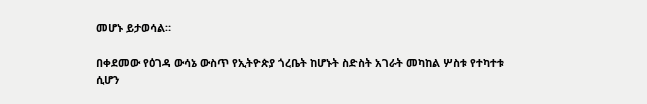መሆኑ ይታወሳል።

በቀደመው የዕገዳ ውሳኔ ውስጥ የኢትዮጵያ ጎረቤት ከሆኑት ስድስት አገራት መካከል ሦስቱ የተካተቱ ሲሆን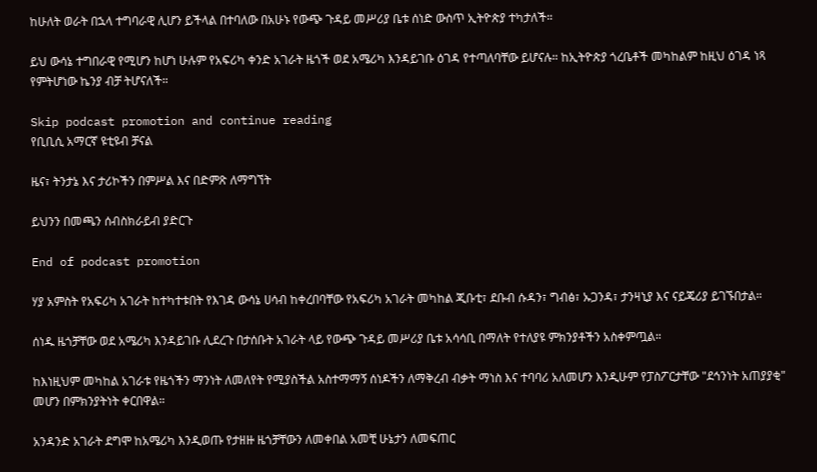ከሁለት ወራት በኋላ ተግባራዊ ሊሆን ይችላል በተባለው በአሁኑ የውጭ ጉዳይ መሥሪያ ቤቱ ሰነድ ውስጥ ኢትዮጵያ ተካታለች።

ይህ ውሳኔ ተግበራዊ የሚሆን ከሆነ ሁሉም የአፍሪካ ቀንድ አገራት ዜጎች ወደ አሜሪካ እንዳይገቡ ዕገዳ የተጣለባቸው ይሆናሉ። ከኢትዮጵያ ጎረቤቶች መካከልም ከዚህ ዕገዳ ነጻ የምትሆነው ኬንያ ብቻ ትሆናለች።

Skip podcast promotion and continue reading
የቢቢሲ አማርኛ ዩቲዩብ ቻናል

ዜና፣ ትንታኔ እና ታሪኮችን በምሥል እና በድምጽ ለማግኘት

ይህንን በመጫን ሰብስክራይብ ያድርጉ

End of podcast promotion

ሃያ አምስት የአፍሪካ አገራት ከተካተቱበት የእገዳ ውሳኔ ሀሳብ ከቀረበባቸው የአፍሪካ አገራት መካከል ጂቡቲ፣ ደቡብ ሱዳን፣ ግብፅ፣ ኡጋንዳ፣ ታንዛኒያ እና ናይጄሪያ ይገኙበታል።

ሰነዱ ዜጎቻቸው ወደ አሜሪካ እንዳይገቡ ሊደረጉ በታሰቡት አገራት ላይ የውጭ ጉዳይ መሥሪያ ቤቱ አሳሳቢ በማለት የተለያዩ ምክንያቶችን አስቀምጧል።

ከእነዚህም መካከል አገራቱ የዜጎችን ማንነት ለመለየት የሚያስችል አስተማማኝ ሰነዶችን ለማቅረብ ብቃት ማነስ እና ተባባሪ አለመሆን እንዲሁም የፓስፖርታቸው "ደኅንነት አጠያያቂ" መሆን በምክንያትነት ቀርበዋል።

አንዳንድ አገራት ደግሞ ከአሜሪካ እንዲወጡ የታዘዙ ዜጎቻቸውን ለመቀበል አመቺ ሁኔታን ለመፍጠር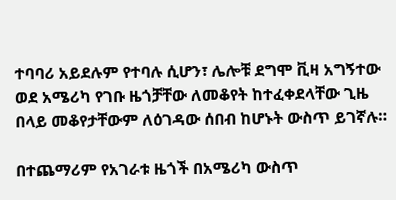ተባባሪ አይደሉም የተባሉ ሲሆን፣ ሌሎቹ ደግሞ ቪዛ አግኝተው ወደ አሜሪካ የገቡ ዜጎቻቸው ለመቆየት ከተፈቀደላቸው ጊዜ በላይ መቆየታቸውም ለዕገዳው ሰበብ ከሆኑት ውስጥ ይገኛሉ።

በተጨማሪም የአገራቱ ዜጎች በአሜሪካ ውስጥ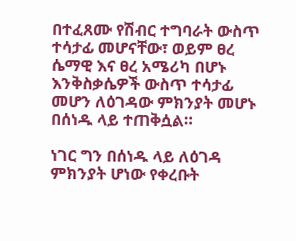በተፈጸሙ የሽብር ተግባራት ውስጥ ተሳታፊ መሆናቸው፣ ወይም ፀረ ሴማዊ እና ፀረ አሜሪካ በሆኑ እንቅስቃሴዎች ውስጥ ተሳታፊ መሆን ለዕገዳው ምክንያት መሆኑ በሰነዱ ላይ ተጠቅሷል።

ነገር ግን በሰነዱ ላይ ለዕገዳ ምክንያት ሆነው የቀረቡት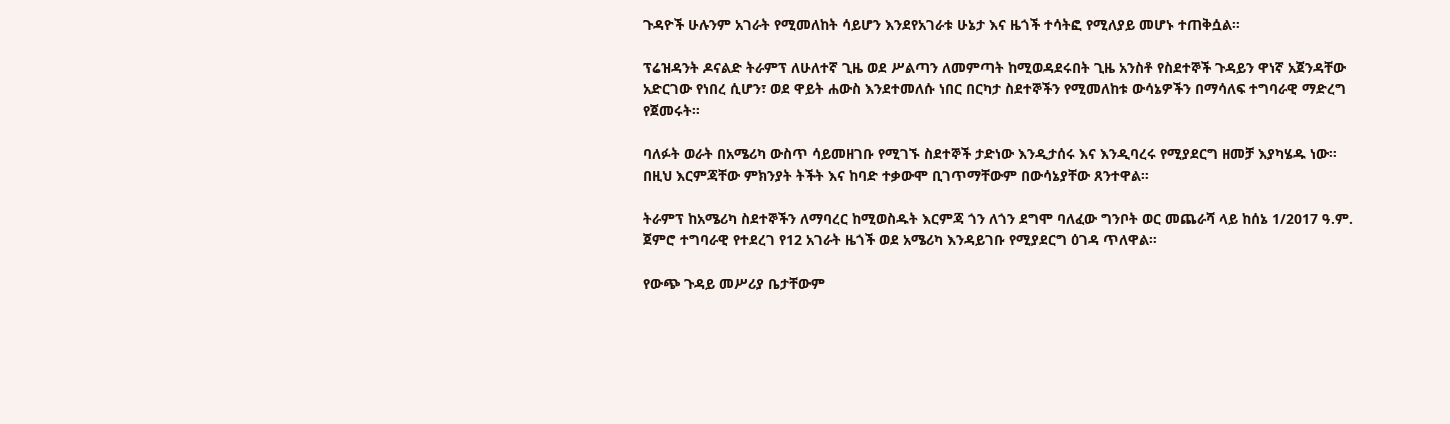ጉዳዮች ሁሉንም አገራት የሚመለከት ሳይሆን እንደየአገራቱ ሁኔታ እና ዜጎች ተሳትፎ የሚለያይ መሆኑ ተጠቅሷል።

ፕሬዝዳንት ዶናልድ ትራምፕ ለሁለተኛ ጊዜ ወደ ሥልጣን ለመምጣት ከሚወዳደሩበት ጊዜ አንስቶ የስደተኞች ጉዳይን ዋነኛ አጀንዳቸው አድርገው የነበረ ሲሆን፣ ወደ ዋይት ሐውስ እንደተመለሱ ነበር በርካታ ስደተኞችን የሚመለከቱ ውሳኔዎችን በማሳለፍ ተግባራዊ ማድረግ የጀመሩት።

ባለፉት ወራት በአሜሪካ ውስጥ ሳይመዘገቡ የሚገኙ ስደተኞች ታድነው እንዲታሰሩ እና እንዲባረሩ የሚያደርግ ዘመቻ እያካሄዱ ነው። በዚህ እርምጃቸው ምክንያት ትችት እና ከባድ ተቃውሞ ቢገጥማቸውም በውሳኔያቸው ጸንተዋል።

ትራምፕ ከአሜሪካ ስደተኞችን ለማባረር ከሚወስዱት እርምጃ ጎን ለጎን ደግሞ ባለፈው ግንቦት ወር መጨራሻ ላይ ከሰኔ 1/2017 ዓ.ም. ጀምሮ ተግባራዊ የተደረገ የ12 አገራት ዜጎች ወደ አሜሪካ እንዳይገቡ የሚያደርግ ዕገዳ ጥለዋል።

የውጭ ጉዳይ መሥሪያ ቤታቸውም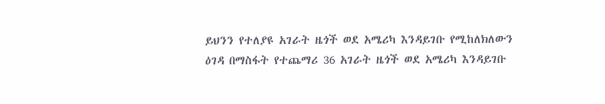ይህንን የተለያዩ አገራት ዜጎች ወደ አሜሪካ እንዳይገቡ የሚከለክለውን ዕገዳ በማስፋት የተጨማሪ 36 አገራት ዜጎች ወደ አሜሪካ እንዳይገቡ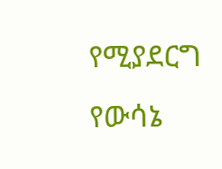የሚያደርግ የውሳኔ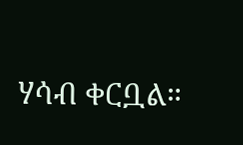ሃሳብ ቀርቧል።